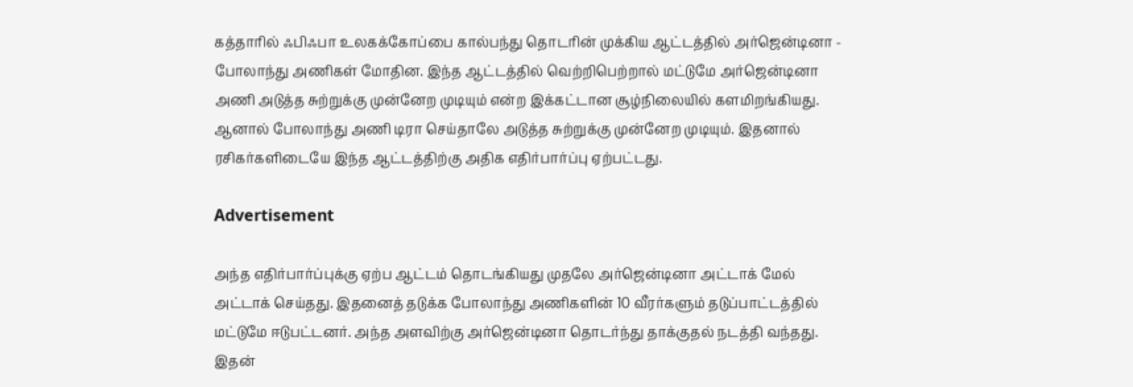கத்தாரில் ஃபிஃபா உலகக்கோப்பை கால்பந்து தொடரின் முக்கிய ஆட்டத்தில் அர்ஜென்டினா - போலாந்து அணிகள் மோதின. இந்த ஆட்டத்தில் வெற்றிபெற்றால் மட்டுமே அர்ஜென்டினா அணி அடுத்த சுற்றுக்கு முன்னேற முடியும் என்ற இக்கட்டான சூழ்நிலையில் களமிறங்கியது. ஆனால் போலாந்து அணி டிரா செய்தாலே அடுத்த சுற்றுக்கு முன்னேற முடியும். இதனால் ரசிகர்களிடையே இந்த ஆட்டத்திற்கு அதிக எதிர்பார்ப்பு ஏற்பட்டது.

Advertisement

அந்த எதிர்பார்ப்புக்கு ஏற்ப ஆட்டம் தொடங்கியது முதலே அர்ஜென்டினா அட்டாக் மேல் அட்டாக் செய்தது. இதனைத் தடுக்க போலாந்து அணிகளின் 10 வீரர்களும் தடுப்பாட்டத்தில் மட்டுமே ஈடுபட்டனர். அந்த அளவிற்கு அர்ஜென்டினா தொடர்ந்து தாக்குதல் நடத்தி வந்தது. இதன்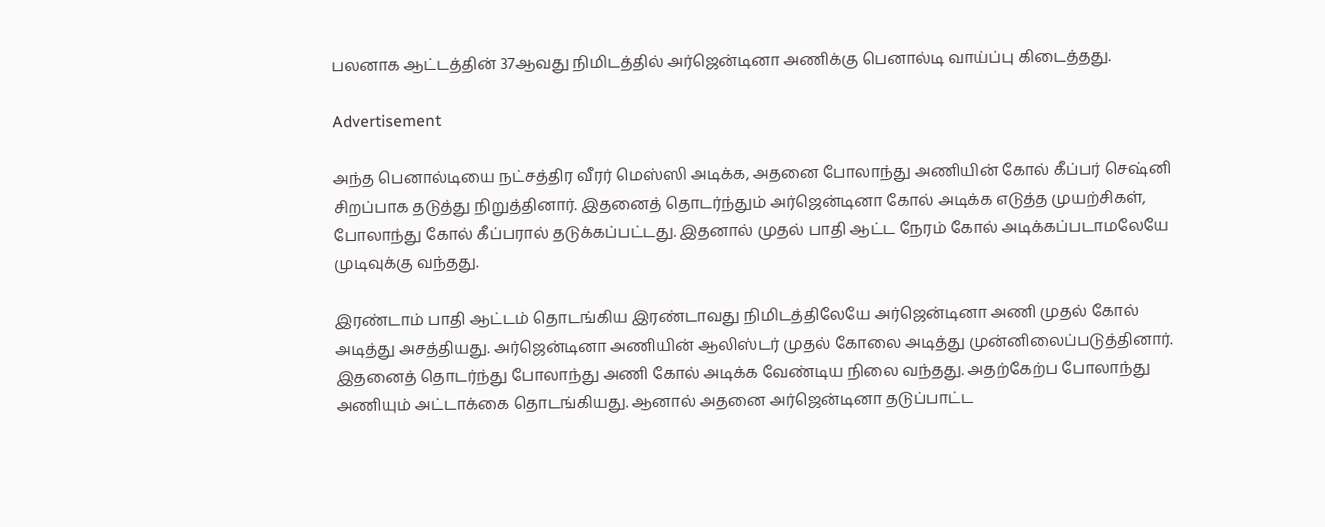பலனாக ஆட்டத்தின் 37ஆவது நிமிடத்தில் அர்ஜென்டினா அணிக்கு பெனால்டி வாய்ப்பு கிடைத்தது.

Advertisement

அந்த பெனால்டியை நட்சத்திர வீரர் மெஸ்ஸி அடிக்க, அதனை போலாந்து அணியின் கோல் கீப்பர் செஷ்னி சிறப்பாக தடுத்து நிறுத்தினார். இதனைத் தொடர்ந்தும் அர்ஜென்டினா கோல் அடிக்க எடுத்த முயற்சிகள், போலாந்து கோல் கீப்பரால் தடுக்கப்பட்டது. இதனால் முதல் பாதி ஆட்ட நேரம் கோல் அடிக்கப்படாமலேயே முடிவுக்கு வந்தது.

இரண்டாம் பாதி ஆட்டம் தொடங்கிய இரண்டாவது நிமிடத்திலேயே அர்ஜென்டினா அணி முதல் கோல் அடித்து அசத்தியது. அர்ஜென்டினா அணியின் ஆலிஸ்டர் முதல் கோலை அடித்து முன்னிலைப்படுத்தினார். இதனைத் தொடர்ந்து போலாந்து அணி கோல் அடிக்க வேண்டிய நிலை வந்தது. அதற்கேற்ப போலாந்து அணியும் அட்டாக்கை தொடங்கியது. ஆனால் அதனை அர்ஜென்டினா தடுப்பாட்ட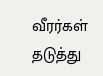வீரர்கள் தடுத்து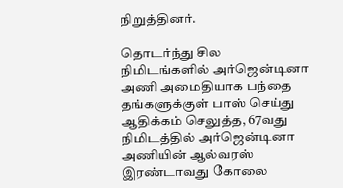நிறுத்தினர்.

தொடர்ந்து சில நிமிடங்களில் அர்ஜென்டினா அணி அமைதியாக பந்தை தங்களுக்குள் பாஸ் செய்து ஆதிக்கம் செலுத்த, 67வது நிமிடத்தில் அர்ஜென்டினா அணியின் ஆல்வரஸ் இரண்டாவது கோலை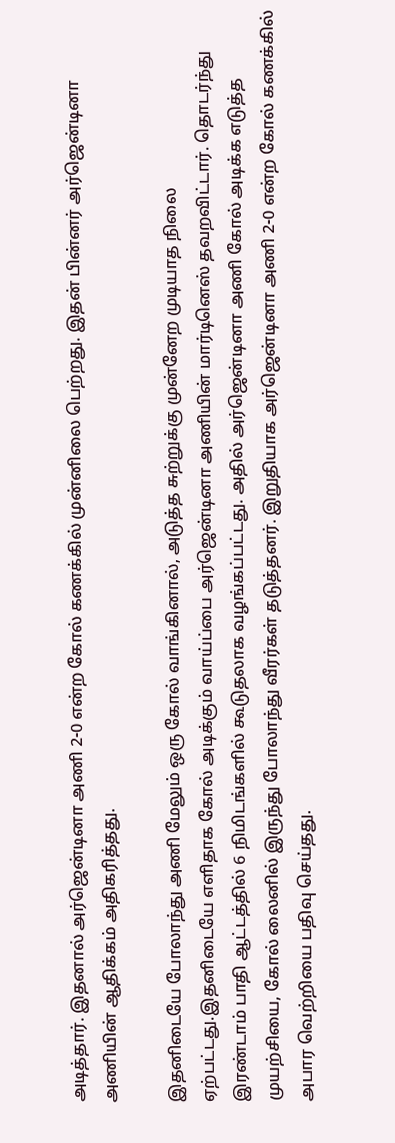அடித்தார். இதனால் அர்ஜென்டினா அணி 2-0 என்ற கோல் கணக்கில் முன்னிலை பெற்றது. இதன் பின்னர் அர்ஜென்டினா அணியின் ஆதிக்கம் அதிகரித்தது.

இதனிடையே போலாந்து அணி மேலும் ஒரு கோல் வாங்கினால், அடுத்த சுற்றுக்கு முன்னேற முடியாத நிலை ஏற்பட்டது.இதனிடையே எளிதாக கோல் அடிக்கும் வாய்ப்பை அர்ஜென்டினா அணியின் மார்டினெஸ் தவறவிட்டார். தொடர்ந்து இரண்டாம் பாதி ஆட்டத்தில் 6 நிமிடங்களில் கூடுதலாக வழங்கப்பட்டது. அதில் அர்ஜென்டினா அணி கோல் அடிக்க எடுத்த முயற்சியை, கோல் லைனில் இருந்து போலாந்து வீரர்கள் தடுத்தனர். இறுதியாக அர்ஜென்டினா அணி 2-0 என்ற கோல் கணக்கில் அபார வெற்றியை பதிவு செய்தது.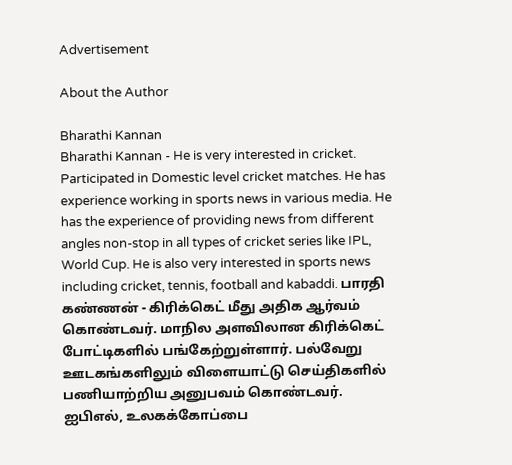Advertisement

About the Author

Bharathi Kannan
Bharathi Kannan - He is very interested in cricket. Participated in Domestic level cricket matches. He has experience working in sports news in various media. He has the experience of providing news from different angles non-stop in all types of cricket series like IPL, World Cup. He is also very interested in sports news including cricket, tennis, football and kabaddi. பாரதி கண்ணன் - கிரிக்கெட் மீது அதிக ஆர்வம் கொண்டவர். மாநில அளவிலான கிரிக்கெட் போட்டிகளில் பங்கேற்றுள்ளார். பல்வேறு ஊடகங்களிலும் விளையாட்டு செய்திகளில் பணியாற்றிய அனுபவம் கொண்டவர். ஐபிஎல், உலகக்கோப்பை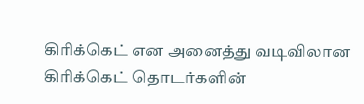கிரிக்கெட் என அனைத்து வடிவிலான கிரிக்கெட் தொடர்களின்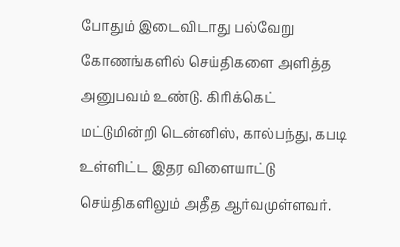போதும் இடைவிடாது பல்வேறு கோணங்களில் செய்திகளை அளித்த அனுபவம் உண்டு. கிரிக்கெட் மட்டுமின்றி டென்னிஸ், கால்பந்து, கபடி உள்ளிட்ட இதர விளையாட்டு செய்திகளிலும் அதீத ஆர்வமுள்ளவர்.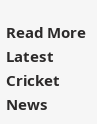Read More
Latest Cricket News